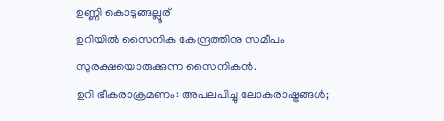ഉണ്ണി കൊടുങ്ങല്ലൂര്
ഉറിയിൽ സൈനിക കേന്ദ്രത്തിനു സമീപം സുരക്ഷയൊരുക്കുന്ന സൈനികൻ.
ഉറി ഭീകരാക്രമണം: അപലപിച്ചു ലോകരാഷ്ട്രങ്ങൾ;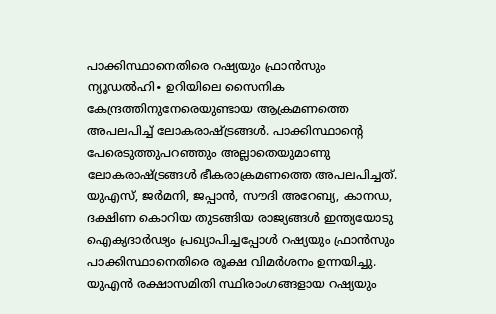പാക്കിസ്ഥാനെതിരെ റഷ്യയും ഫ്രാൻസും
ന്യൂഡൽഹി∙ ഉറിയിലെ സൈനിക കേന്ദ്രത്തിനുനേരെയുണ്ടായ ആക്രമണത്തെ അപലപിച്ച് ലോകരാഷ്ട്രങ്ങൾ. പാക്കിസ്ഥാന്റെ പേരെടുത്തുപറഞ്ഞും അല്ലാതെയുമാണു ലോകരാഷ്ട്രങ്ങൾ ഭീകരാക്രമണത്തെ അപലപിച്ചത്. യുഎസ്, ജർമനി, ജപ്പാൻ, സൗദി അറേബ്യ, കാനഡ, ദക്ഷിണ കൊറിയ തുടങ്ങിയ രാജ്യങ്ങൾ ഇന്ത്യയോടു ഐക്യദാർഢ്യം പ്രഖ്യാപിച്ചപ്പോൾ റഷ്യയും ഫ്രാൻസും പാക്കിസ്ഥാനെതിരെ രൂക്ഷ വിമർശനം ഉന്നയിച്ചു.
യുഎൻ രക്ഷാസമിതി സ്ഥിരാംഗങ്ങളായ റഷ്യയും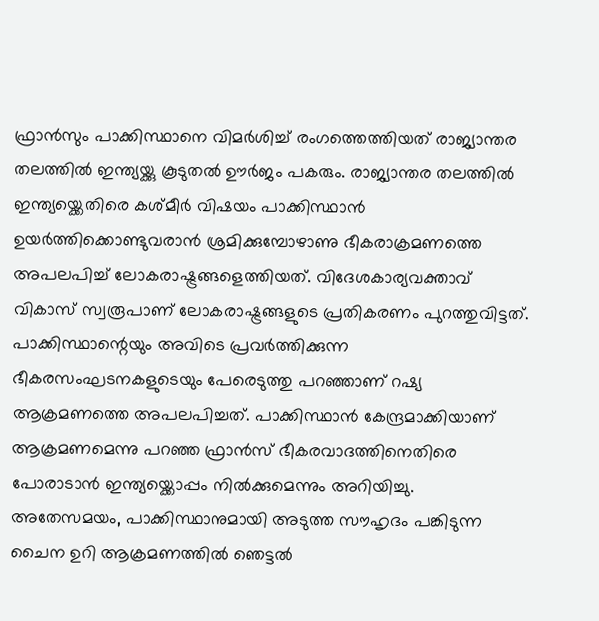ഫ്രാൻസും പാക്കിസ്ഥാനെ വിമർശിച്ച് രംഗത്തെത്തിയത് രാജ്യാന്തര തലത്തിൽ ഇന്ത്യയ്ക്കു കൂടുതൽ ഊർജം പകരും. രാജ്യാന്തര തലത്തിൽ ഇന്ത്യയ്ക്കെതിരെ കശ്മീർ വിഷയം പാക്കിസ്ഥാൻ ഉയർത്തിക്കൊണ്ടുവരാൻ ശ്രമിക്കുമ്പോഴാണു ഭീകരാക്രമണത്തെ അപലപിച്ച് ലോകരാഷ്ട്രങ്ങളെത്തിയത്. വിദേശകാര്യവക്താവ് വികാസ് സ്വരൂപാണ് ലോകരാഷ്ട്രങ്ങളുടെ പ്രതികരണം പുറത്തുവിട്ടത്.
പാക്കിസ്ഥാന്റെയും അവിടെ പ്രവർത്തിക്കുന്ന ഭീകരസംഘടനകളുടെയും പേരെടുത്തു പറഞ്ഞാണ് റഷ്യ ആക്രമണത്തെ അപലപിച്ചത്. പാക്കിസ്ഥാൻ കേന്ദ്രമാക്കിയാണ് ആക്രമണമെന്നു പറഞ്ഞ ഫ്രാൻസ് ഭീകരവാദത്തിനെതിരെ പോരാടാൻ ഇന്ത്യയ്ക്കൊപ്പം നിൽക്കുമെന്നും അറിയിച്ചു. അതേസമയം, പാക്കിസ്ഥാനുമായി അടുത്ത സൗഹൃദം പങ്കിടുന്ന ചൈന ഉറി ആക്രമണത്തിൽ ഞെട്ടൽ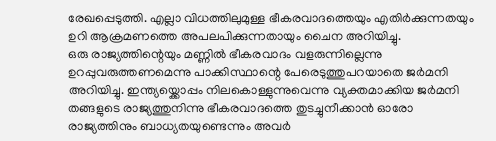രേഖപ്പെടുത്തി. എല്ലാ വിധത്തിലുമുള്ള ഭീകരവാദത്തെയും എതിർക്കുന്നതയും ഉറി ആക്രമണത്തെ അപലപിക്കുന്നതായും ചൈന അറിയിച്ചു.
ഒരു രാജ്യത്തിന്റെയും മണ്ണിൽ ഭീകരവാദം വളരുന്നില്ലെന്നു ഉറപ്പുവരുത്തണമെന്നു പാക്കിസ്ഥാന്റെ പേരെടുത്തുപറയാതെ ജർമനി അറിയിച്ചു. ഇന്ത്യയ്ക്കൊപ്പം നിലകൊള്ളുന്നുവെന്നു വ്യക്തമാക്കിയ ജർമനി തങ്ങളുടെ രാജ്യത്തുനിന്നു ഭീകരവാദത്തെ തുടച്ചുനീക്കാൻ ഓരോ രാജ്യത്തിനും ബാധ്യതയുണ്ടെന്നും അവർ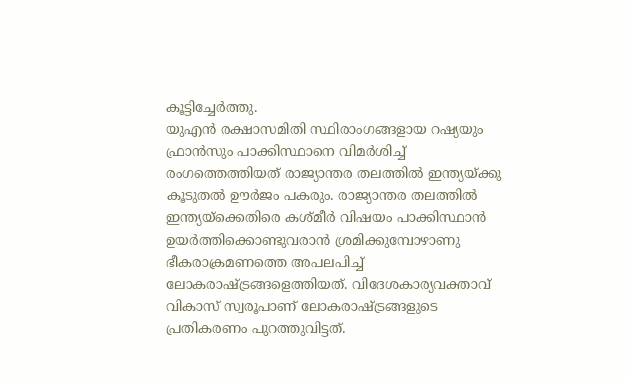കൂട്ടിച്ചേർത്തു.
യുഎൻ രക്ഷാസമിതി സ്ഥിരാംഗങ്ങളായ റഷ്യയും ഫ്രാൻസും പാക്കിസ്ഥാനെ വിമർശിച്ച് രംഗത്തെത്തിയത് രാജ്യാന്തര തലത്തിൽ ഇന്ത്യയ്ക്കു കൂടുതൽ ഊർജം പകരും. രാജ്യാന്തര തലത്തിൽ ഇന്ത്യയ്ക്കെതിരെ കശ്മീർ വിഷയം പാക്കിസ്ഥാൻ ഉയർത്തിക്കൊണ്ടുവരാൻ ശ്രമിക്കുമ്പോഴാണു ഭീകരാക്രമണത്തെ അപലപിച്ച് ലോകരാഷ്ട്രങ്ങളെത്തിയത്. വിദേശകാര്യവക്താവ് വികാസ് സ്വരൂപാണ് ലോകരാഷ്ട്രങ്ങളുടെ പ്രതികരണം പുറത്തുവിട്ടത്.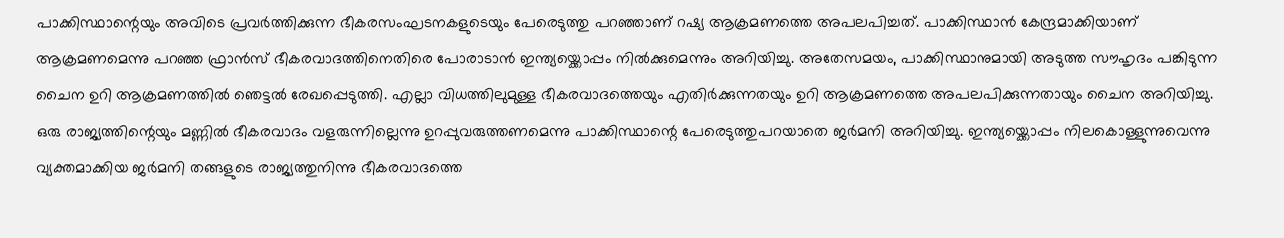പാക്കിസ്ഥാന്റെയും അവിടെ പ്രവർത്തിക്കുന്ന ഭീകരസംഘടനകളുടെയും പേരെടുത്തു പറഞ്ഞാണ് റഷ്യ ആക്രമണത്തെ അപലപിച്ചത്. പാക്കിസ്ഥാൻ കേന്ദ്രമാക്കിയാണ് ആക്രമണമെന്നു പറഞ്ഞ ഫ്രാൻസ് ഭീകരവാദത്തിനെതിരെ പോരാടാൻ ഇന്ത്യയ്ക്കൊപ്പം നിൽക്കുമെന്നും അറിയിച്ചു. അതേസമയം, പാക്കിസ്ഥാനുമായി അടുത്ത സൗഹൃദം പങ്കിടുന്ന ചൈന ഉറി ആക്രമണത്തിൽ ഞെട്ടൽ രേഖപ്പെടുത്തി. എല്ലാ വിധത്തിലുമുള്ള ഭീകരവാദത്തെയും എതിർക്കുന്നതയും ഉറി ആക്രമണത്തെ അപലപിക്കുന്നതായും ചൈന അറിയിച്ചു.
ഒരു രാജ്യത്തിന്റെയും മണ്ണിൽ ഭീകരവാദം വളരുന്നില്ലെന്നു ഉറപ്പുവരുത്തണമെന്നു പാക്കിസ്ഥാന്റെ പേരെടുത്തുപറയാതെ ജർമനി അറിയിച്ചു. ഇന്ത്യയ്ക്കൊപ്പം നിലകൊള്ളുന്നുവെന്നു വ്യക്തമാക്കിയ ജർമനി തങ്ങളുടെ രാജ്യത്തുനിന്നു ഭീകരവാദത്തെ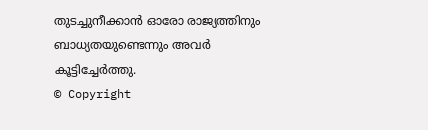തുടച്ചുനീക്കാൻ ഓരോ രാജ്യത്തിനും ബാധ്യതയുണ്ടെന്നും അവർ കൂട്ടിച്ചേർത്തു.
© Copyright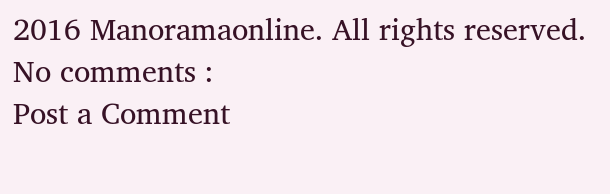2016 Manoramaonline. All rights reserved.
No comments :
Post a Comment